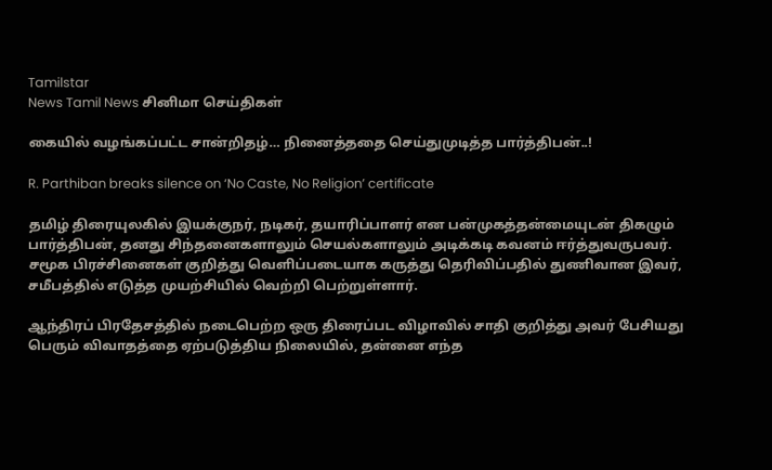Tamilstar
News Tamil News சினிமா செய்திகள்

கையில் வழங்கப்பட்ட சான்றிதழ்… நினைத்ததை செய்துமுடித்த பார்த்திபன்..!

R. Parthiban breaks silence on ‘No Caste, No Religion’ certificate

தமிழ் திரையுலகில் இயக்குநர், நடிகர், தயாரிப்பாளர் என பன்முகத்தன்மையுடன் திகழும் பார்த்திபன், தனது சிந்தனைகளாலும் செயல்களாலும் அடிக்கடி கவனம் ஈர்த்துவருபவர். சமூக பிரச்சினைகள் குறித்து வெளிப்படையாக கருத்து தெரிவிப்பதில் துணிவான இவர், சமீபத்தில் எடுத்த முயற்சியில் வெற்றி பெற்றுள்ளார்.

ஆந்திரப் பிரதேசத்தில் நடைபெற்ற ஒரு திரைப்பட விழாவில் சாதி குறித்து அவர் பேசியது பெரும் விவாதத்தை ஏற்படுத்திய நிலையில், தன்னை எந்த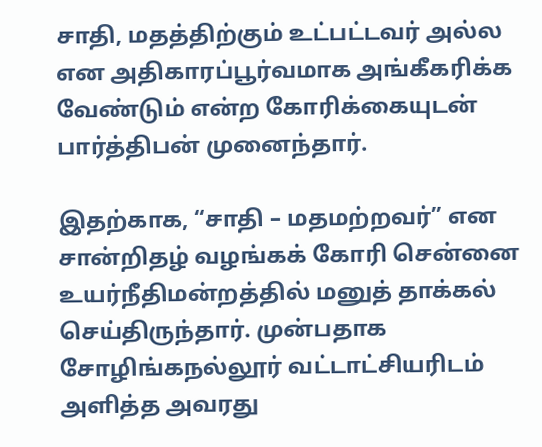சாதி, மதத்திற்கும் உட்பட்டவர் அல்ல என அதிகாரப்பூர்வமாக அங்கீகரிக்க வேண்டும் என்ற கோரிக்கையுடன் பார்த்திபன் முனைந்தார்.

இதற்காக, “சாதி – மதமற்றவர்” என சான்றிதழ் வழங்கக் கோரி சென்னை உயர்நீதிமன்றத்தில் மனுத் தாக்கல் செய்திருந்தார். முன்பதாக சோழிங்கநல்லூர் வட்டாட்சியரிடம் அளித்த அவரது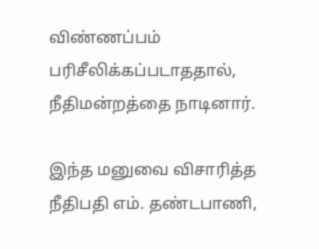விண்ணப்பம் பரிசீலிக்கப்படாததால், நீதிமன்றத்தை நாடினார்.

இந்த மனுவை விசாரித்த நீதிபதி எம். தண்டபாணி,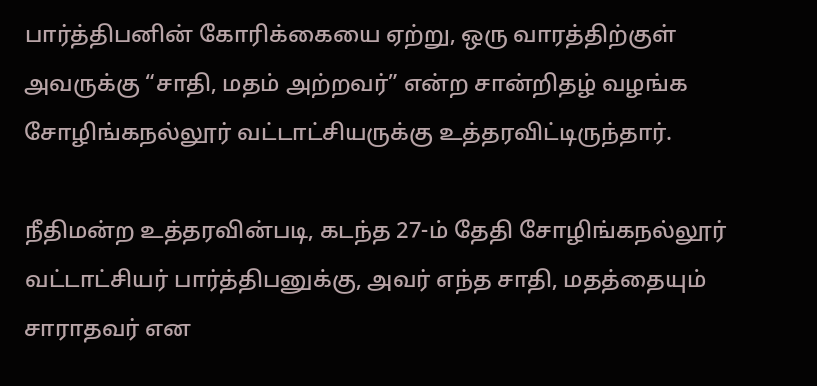பார்த்திபனின் கோரிக்கையை ஏற்று, ஒரு வாரத்திற்குள் அவருக்கு “சாதி, மதம் அற்றவர்” என்ற சான்றிதழ் வழங்க சோழிங்கநல்லூர் வட்டாட்சியருக்கு உத்தரவிட்டிருந்தார்.

நீதிமன்ற உத்தரவின்படி, கடந்த 27-ம் தேதி சோழிங்கநல்லூர் வட்டாட்சியர் பார்த்திபனுக்கு, அவர் எந்த சாதி, மதத்தையும் சாராதவர் என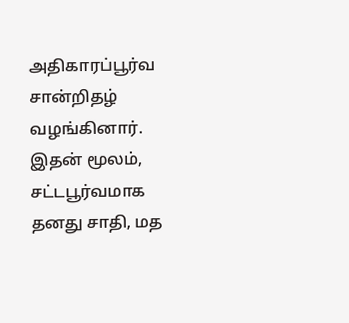அதிகாரப்பூர்வ சான்றிதழ் வழங்கினார். இதன் மூலம், சட்டபூர்வமாக தனது சாதி, மத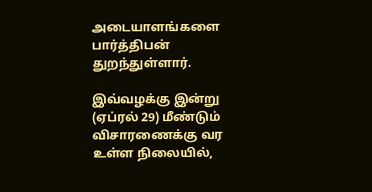அடையாளங்களை பார்த்திபன் துறந்துள்ளார்.

இவ்வழக்கு இன்று (ஏப்ரல் 29) மீண்டும் விசாரணைக்கு வர உள்ள நிலையில்,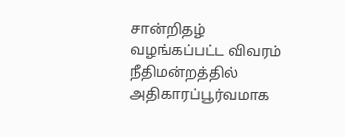சான்றிதழ் வழங்கப்பட்ட விவரம் நீதிமன்றத்தில் அதிகாரப்பூர்வமாக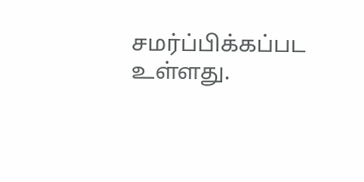சமர்ப்பிக்கப்பட உள்ளது.